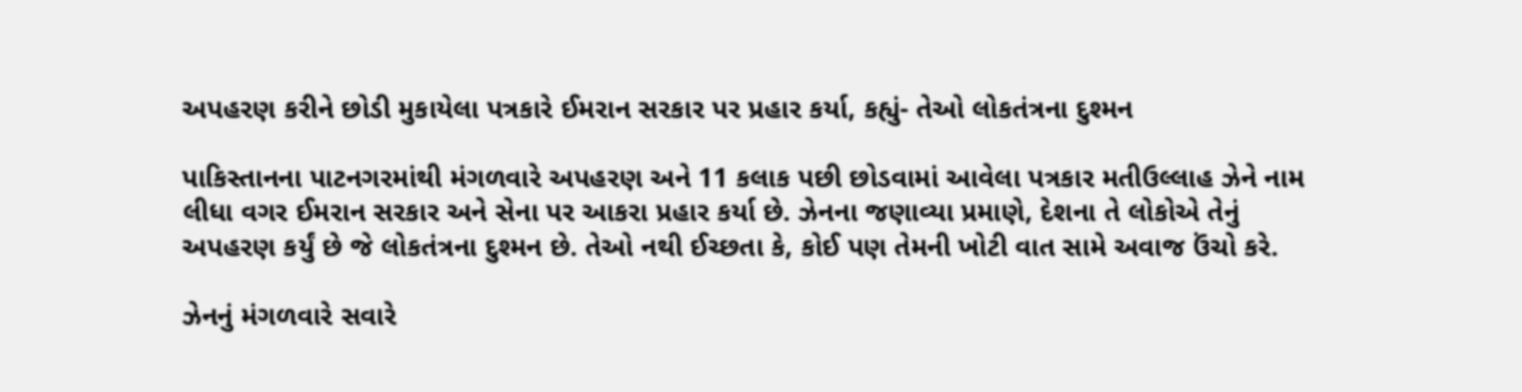અપહરણ કરીને છોડી મુકાયેલા પત્રકારે ઈમરાન સરકાર પર પ્રહાર કર્યા, કહ્યું- તેઓ લોકતંત્રના દુશ્મન

પાકિસ્તાનના પાટનગરમાંથી મંગળવારે અપહરણ અને 11 કલાક પછી છોડવામાં આવેલા પત્રકાર મતીઉલ્લાહ ઝેને નામ લીધા વગર ઈમરાન સરકાર અને સેના પર આકરા પ્રહાર કર્યા છે. ઝેનના જણાવ્યા પ્રમાણે, દેશના તે લોકોએ તેનું અપહરણ કર્યું છે જે લોકતંત્રના દુશ્મન છે. તેઓ નથી ઈચ્છતા કે, કોઈ પણ તેમની ખોટી વાત સામે અવાજ ઉંચો કરે.

ઝેનનું મંગળવારે સવારે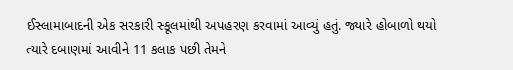ઈસ્લામાબાદની એક સરકારી સ્કૂલમાંથી અપહરણ કરવામાં આવ્યું હતું. જ્યારે હોબાળો થયો ત્યારે દબાણમાં આવીને 11 કલાક પછી તેમને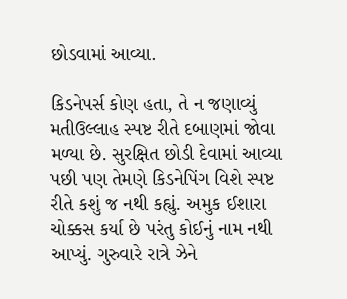છોડવામાં આવ્યા.

કિડનેપર્સ કોણ હતા, તે ન જણાવ્યું
મતીઉલ્લાહ સ્પષ્ટ રીતે દબાણમાં જોવા મળ્યા છે. સુરક્ષિત છોડી દેવામાં આવ્યા પછી પણ તેમણે કિડનેપિંગ વિશે સ્પષ્ટ રીતે કશું જ નથી કહ્યું. અમુક ઈશારા ચોક્કસ કર્યા છે પરંતુ કોઈનું નામ નથી આપ્યું. ગુરુવારે રાત્રે ઝેને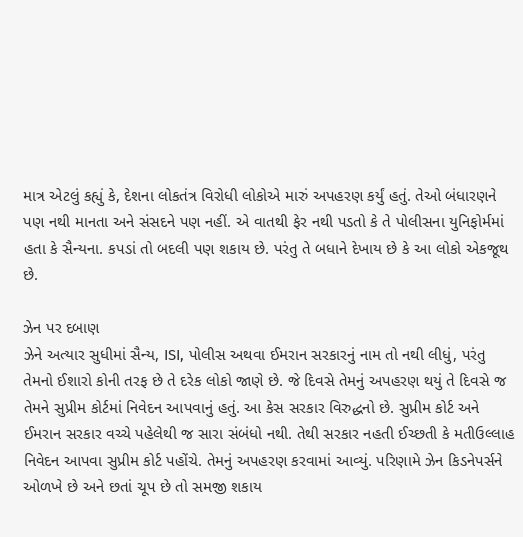માત્ર એટલું કહ્યું કે, દેશના લોકતંત્ર વિરોધી લોકોએ મારું અપહરણ કર્યું હતું. તેઓ બંધારણને પણ નથી માનતા અને સંસદને પણ નહીં. એ વાતથી ફેર નથી પડતો કે તે પોલીસના યુનિફોર્મમાં હતા કે સૈન્યના. કપડાં તો બદલી પણ શકાય છે. પરંતુ તે બધાને દેખાય છે કે આ લોકો એકજૂથ છે.

ઝેન પર દબાણ
ઝેને અત્યાર સુધીમાં સૈન્ય, ISI, પોલીસ અથવા ઈમરાન સરકારનું નામ તો નથી લીધું, પરંતુ તેમનો ઈશારો કોની તરફ છે તે દરેક લોકો જાણે છે. જે દિવસે તેમનું અપહરણ થયું તે દિવસે જ તેમને સુપ્રીમ કોર્ટમાં નિવેદન આપવાનું હતું. આ કેસ સરકાર વિરુદ્ધનો છે. સુપ્રીમ કોર્ટ અને ઈમરાન સરકાર વચ્ચે પહેલેથી જ સારા સંબંધો નથી. તેથી સરકાર નહતી ઈચ્છતી કે મતીઉલ્લાહ નિવેદન આપવા સુપ્રીમ કોર્ટ પહોંચે. તેમનું અપહરણ કરવામાં આવ્યું. પરિણામે ઝેન કિડનેપર્સને ઓળખે છે અને છતાં ચૂપ છે તો સમજી શકાય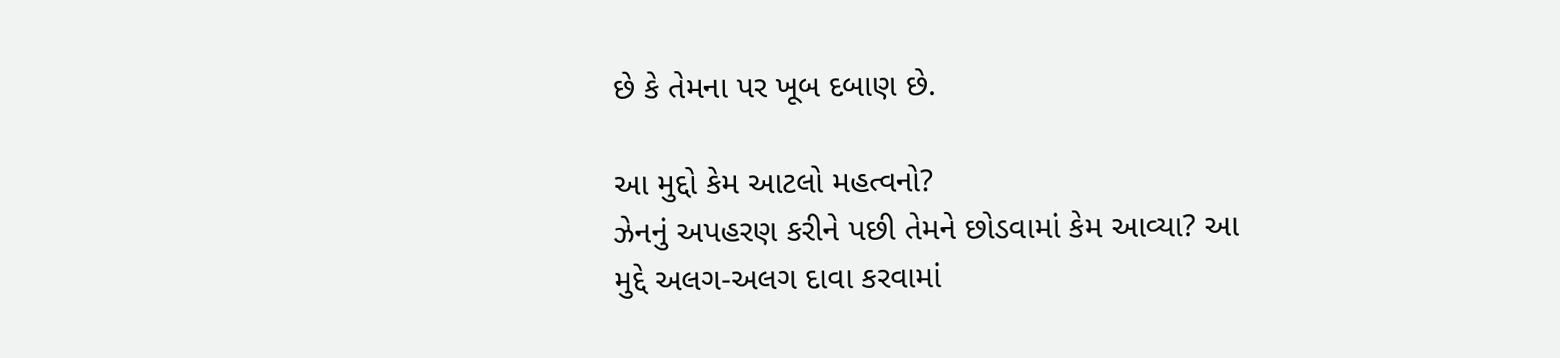છે કે તેમના પર ખૂબ દબાણ છે.

આ મુદ્દો કેમ આટલો મહત્વનો?
ઝેનનું અપહરણ કરીને પછી તેમને છોડવામાં કેમ આવ્યા? આ મુદ્દે અલગ-અલગ દાવા કરવામાં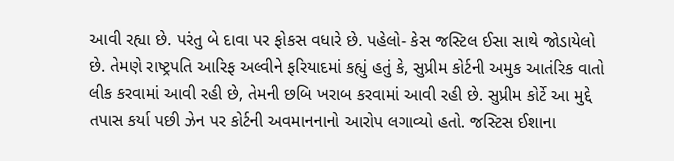આવી રહ્યા છે. પરંતુ બે દાવા પર ફોકસ વધારે છે. પહેલો- કેસ જસ્ટિલ ઈસા સાથે જોડાયેલો છે. તેમણે રાષ્ટ્રપતિ આરિફ અલ્વીને ફરિયાદમાં કહ્યું હતું કે, સુપ્રીમ કોર્ટની અમુક આતંરિક વાતો લીક કરવામાં આવી રહી છે, તેમની છબિ ખરાબ કરવામાં આવી રહી છે. સુપ્રીમ કોર્ટે આ મુદ્દે તપાસ કર્યા પછી ઝેન પર કોર્ટની અવમાનનાનો આરોપ લગાવ્યો હતો. જસ્ટિસ ઈશાના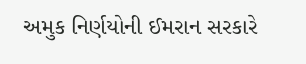અમુક નિર્ણયોની ઈમરાન સરકારે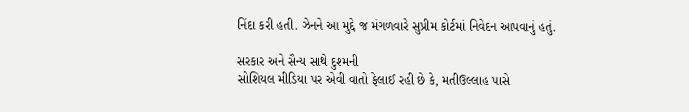નિંદા કરી હતી. ઝેનને આ મુદ્દે જ મંગળવારે સુપ્રીમ કોર્ટમાં નિવેદન આપવાનું હતું.

સરકાર અને સૈન્ય સાથે દુશ્મની
સોશિયલ મીડિયા પર એવી વાતો ફેલાઈ રહી છે કે, મતીઉલ્લાહ પાસે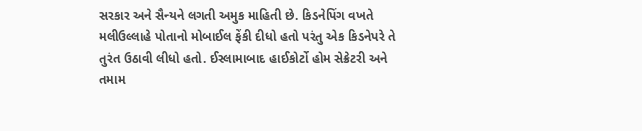સરકાર અને સૈન્યને લગતી અમુક માહિતી છે. કિડનેપિંગ વખતે મલીઉલ્લાહે પોતાનો મોબાઈલ ફેંકી દીધો હતો પરંતુ એક કિડનેપરે તે તુરંત ઉઠાવી લીધો હતો. ઈસ્લામાબાદ હાઈકોર્ટો હોમ સેક્રેટરી અને તમામ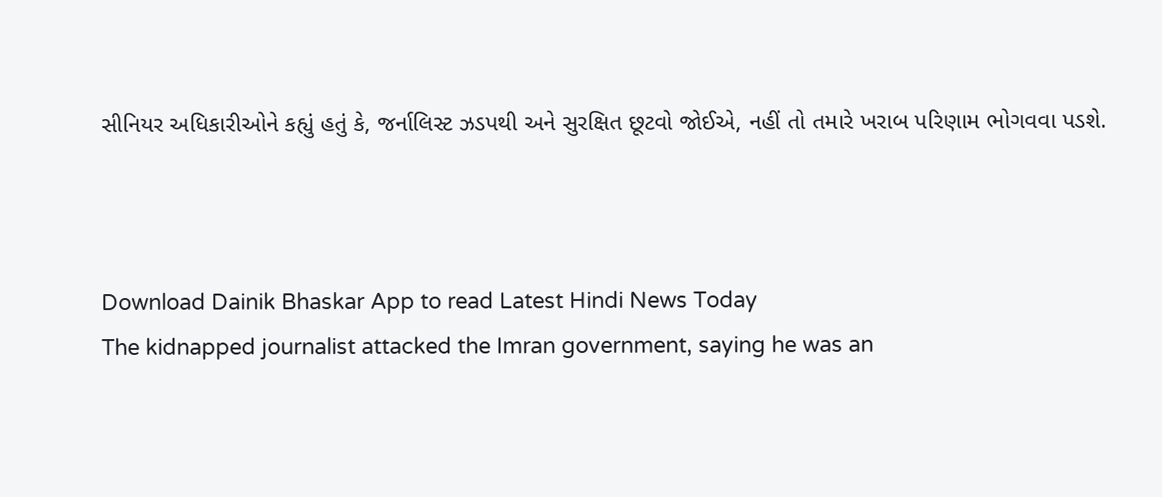સીનિયર અધિકારીઓને કહ્યું હતું કે, જર્નાલિસ્ટ ઝડપથી અને સુરક્ષિત છૂટવો જોઈએ, નહીં તો તમારે ખરાબ પરિણામ ભોગવવા પડશે.



Download Dainik Bhaskar App to read Latest Hindi News Today
The kidnapped journalist attacked the Imran government, saying he was an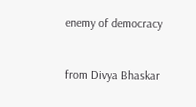enemy of democracy


from Divya Bhaskar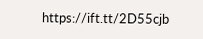https://ift.tt/2D55cjb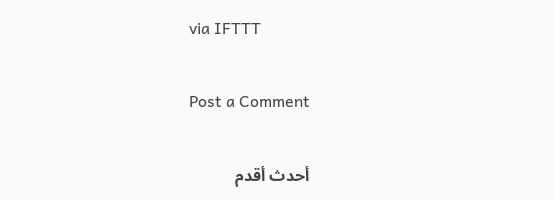via IFTTT

Post a Comment

أحدث أقدم